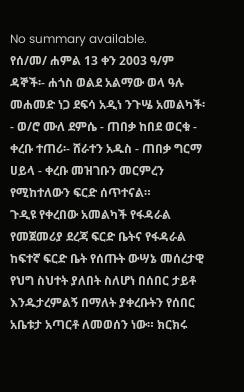No summary available.
የሰ/መ/ ሐምል 13 ቀን 2003 ዓ/ም ዳኞች፡- ሐጎስ ወልደ አልማው ወላ ዓሉ መሐመድ ነጋ ደፍሳ አዲነ ንጉሤ አመልካች፡- ወ/ሮ ሙለ ደምሴ - ጠበቃ ከበደ ወርቁ - ቀረቡ ተጠሪ፡- ሸራተን አዱስ - ጠበቃ ግርማ ሀይላ - ቀረቡ መዝገቡን መርምረን የሚከተለውን ፍርድ ሰጥተናል።
ጉዲዩ የቀረበው አመልካች የፋዳራል የመጀመሪያ ደረጃ ፍርድ ቤትና የፋዳራል ከፍተኛ ፍርድ ቤት የሰጡት ውሣኔ መሰረታዊ የህግ ስህተት ያለበት ስለሆነ በሰበር ታይቶ እንዱታረምልኝ በማለት ያቀረቡትን የሰበር አቤቱታ አጣርቶ ለመወሰን ነው። ክርክሩ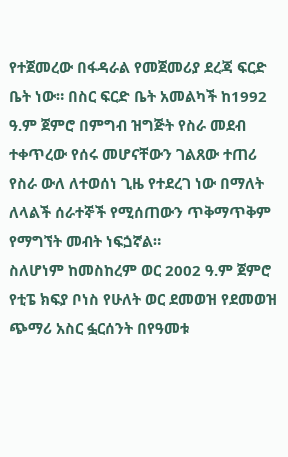የተጀመረው በፋዳራል የመጀመሪያ ደረጃ ፍርድ ቤት ነው። በስር ፍርድ ቤት አመልካች ከ1992 ዓ.ም ጀምሮ በምግብ ዝግጅት የስራ መደብ ተቀጥረው የሰሩ መሆናቸውን ገልጸው ተጠሪ የስራ ውለ ለተወሰነ ጊዜ የተደረገ ነው በማለት ለላልች ሰራተኞች የሚሰጠውን ጥቅማጥቅም የማግኘት መብት ነፍጏኛል።
ስለሆነም ከመስከረም ወር 2002 ዓ.ም ጀምሮ የቲፔ ክፍያ ቦነስ የሁለት ወር ደመወዝ የደመወዝ ጭማሪ አስር ፏርሰንት በየዓመቱ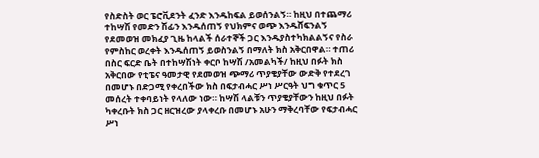የስድስት ወር ፔሮቪደንት ፈንድ እንዱከፍል ይወሰንልኝ። ከዚህ በተጨማሪ ተከሣሽ የመድን ሽፊን እንዱሰጠኝ የህክምና ወጭ እንዱሸፍንልኝ የደመወዝ መክፈያ ጊዜ ከላልች ሰራተኞች ጋር እንዱያስተካክልልኝና የስራ የምስከር ወረቀት እንዱሰጠኝ ይወስንልኝ በማለት ክስ አቅርበዋል። ተጠሪ በስር ፍርድ ቤት በተከሣሽነት ቀርቦ ከሣሽ /አመልካች/ ከዚህ በፉት ክስ አቅርበው የቲፔና ዓመታዊ የደመወዝ ጭማሪ ጥያቄያቸው ውድቅ የተደረገ በመሆኑ በድጋሚ የቀረበችው ክስ በፍታብሓር ሥነ ሥርዓት ህግ ቁጥር 5 መሰረት ተቀባይነት የላለው ነው። ከሣሽ ላልቹን ጥያቄያቸውን ከዚህ በፉት ካቀረቡት ክስ ጋር ዘርዝረው ያላቀረቡ በመሆኑ አሁን ማቅረባቸው የፍታብሓር ሥነ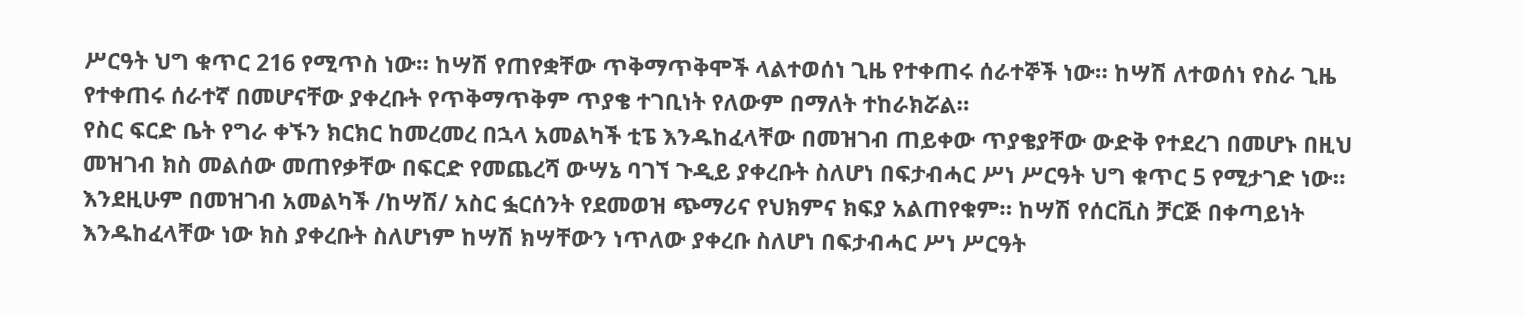ሥርዓት ህግ ቁጥር 216 የሚጥስ ነው። ከሣሽ የጠየቋቸው ጥቅማጥቅሞች ላልተወሰነ ጊዜ የተቀጠሩ ሰራተኞች ነው። ከሣሽ ለተወሰነ የስራ ጊዜ የተቀጠሩ ሰራተኛ በመሆናቸው ያቀረቡት የጥቅማጥቅም ጥያቄ ተገቢነት የለውም በማለት ተከራክሯል።
የስር ፍርድ ቤት የግራ ቀኙን ክርክር ከመረመረ በኋላ አመልካች ቲፔ እንዱከፈላቸው በመዝገብ ጠይቀው ጥያቄያቸው ውድቅ የተደረገ በመሆኑ በዚህ መዝገብ ክስ መልሰው መጠየቃቸው በፍርድ የመጨረሻ ውሣኔ ባገኘ ጉዲይ ያቀረቡት ስለሆነ በፍታብሓር ሥነ ሥርዓት ህግ ቁጥር 5 የሚታገድ ነው። እንደዚሁም በመዝገብ አመልካች /ከሣሽ/ አስር ፏርሰንት የደመወዝ ጭማሪና የህክምና ክፍያ አልጠየቁም። ከሣሽ የሰርቪስ ቻርጅ በቀጣይነት እንዱከፈላቸው ነው ክስ ያቀረቡት ስለሆነም ከሣሽ ክሣቸውን ነጥለው ያቀረቡ ስለሆነ በፍታብሓር ሥነ ሥርዓት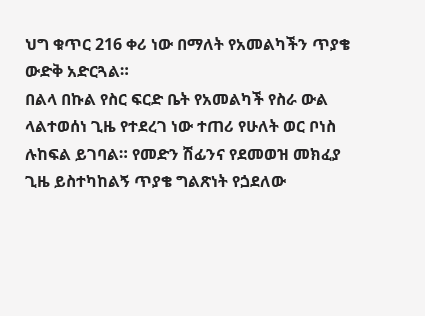ህግ ቁጥር 216 ቀሪ ነው በማለት የአመልካችን ጥያቄ ውድቅ አድርጓል።
በልላ በኩል የስር ፍርድ ቤት የአመልካች የስራ ውል ላልተወሰነ ጊዜ የተደረገ ነው ተጠሪ የሁለት ወር ቦነስ ሉከፍል ይገባል። የመድን ሽፊንና የደመወዝ መክፈያ ጊዜ ይስተካከልኝ ጥያቄ ግልጽነት የጏደለው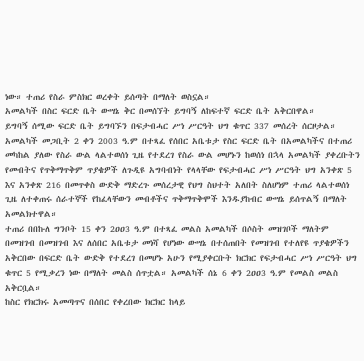ነው። ተጠሪ የስራ ምስክር ወረቀት ይሰጣት በማለት ወስኗል።
አመልካች በስር ፍርድ ቤት ውሣኔ ቅር በመሰኘት ይግባኝ ለከፍተኛ ፍርድ ቤት አቅርበዋል።
ይግባኝ ሰሚው ፍርድ ቤት ይግባኙን በፍታብሓር ሥነ ሥርዓት ህግ ቁጥር 337 መሰረት ሰርዞታል። አመልካች መጋቢት 2 ቀን 2003 ዓ.ም በተጻፈ የሰበር አቤቱታ የስር ፍርድ ቤት በአመልካችና በተጠሪ መካከል ያለው የስራ ውል ላልተወሰነ ጊዜ የተደረገ የስራ ውል መሆኑን ከወሰነ በኋላ አመልካች ያቀረቡትን የመብትና የጥቅማጥቅም ጥያቄዎች ለጉዲዩ አግባብነት የላላቸው የፍታብሓር ሥነ ሥርዓት ህግ አንቀጽ 5 እና አንቀጽ 216 በመጥቀስ ውድቅ ማድረጉ መሰረታዊ የህግ ስህተት አለበት ስለሆነም ተጠሪ ላልተወሰነ ጊዜ ለተቀጠሩ ሰራተኞች የከፈላቸውን መብቶችና ጥቅማጥቅሞች እንዱያከብር ውሣኔ ይሰጥልኝ በማለት አመልክተዋል።
ተጠሪ በበኩለ ግንቦት 15 ቀን 2ዐዐ3 ዓ.ም በተጻፈ መልስ አመልካች በሶስት መዝገቦች ማለትም በመዝገብ በመዝገብ እና ለሰበር አቤቱታ መነሻ የሆነው ውሣኔ በተሰጠበት የመዝገብ የተለየዩ ጥያቄዎችን አቅርበው በፍርድ ቤት ውድቅ የተደረገ በመሆኑ አሁን የሚያቀርቡት ክርክር የፍታብሓር ሥነ ሥርዓት ህግ ቁጥር 5 የሚቃረን ነው በማለት መልስ ሰጥቷል። አመልካች ሰኔ 6 ቀን 2ዐዐ3 ዓ.ም የመልስ መልስ አቅርቧል።
ከስር የክርክሩ አመጣጥና በሰበር የቀረበው ክርክር ከላይ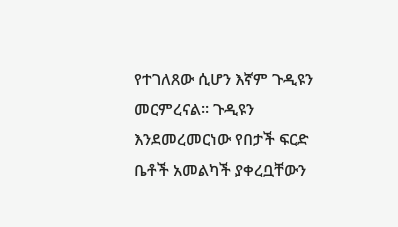የተገለጸው ሲሆን እኛም ጉዲዩን መርምረናል። ጉዲዩን እንደመረመርነው የበታች ፍርድ ቤቶች አመልካች ያቀረቧቸውን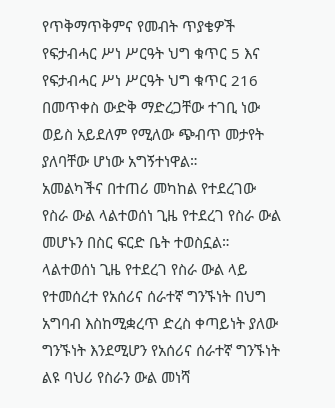የጥቅማጥቅምና የመብት ጥያቄዎች የፍታብሓር ሥነ ሥርዓት ህግ ቁጥር 5 እና የፍታብሓር ሥነ ሥርዓት ህግ ቁጥር 216 በመጥቀስ ውድቅ ማድረጋቸው ተገቢ ነው ወይስ አይደለም የሚለው ጭብጥ መታየት ያለባቸው ሆነው አግኝተነዋል።
አመልካችና በተጠሪ መካከል የተደረገው የስራ ውል ላልተወሰነ ጊዜ የተደረገ የስራ ውል መሆኑን በስር ፍርድ ቤት ተወስኗል። ላልተወሰነ ጊዜ የተደረገ የስራ ውል ላይ የተመሰረተ የአሰሪና ሰራተኛ ግንኙነት በህግ አግባብ እስከሚቋረጥ ድረስ ቀጣይነት ያለው ግንኙነት እንደሚሆን የአሰሪና ሰራተኛ ግንኙነት ልዩ ባህሪ የስራን ውል መነሻ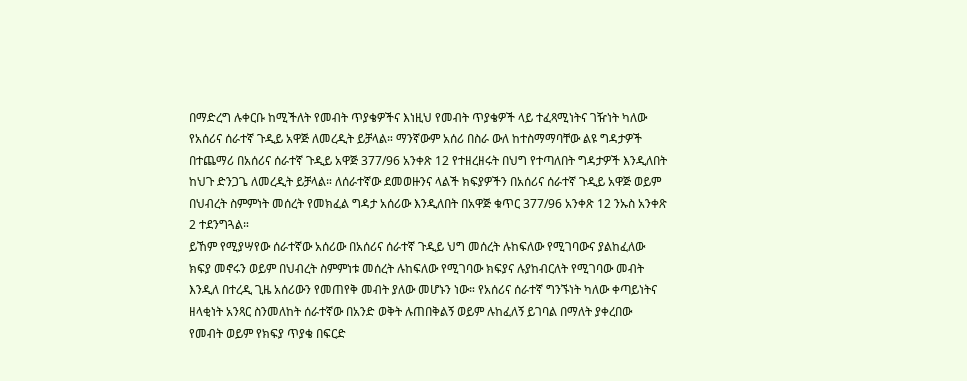በማድረግ ሉቀርቡ ከሚችለት የመብት ጥያቄዎችና እነዚህ የመብት ጥያቄዎች ላይ ተፈጻሚነትና ገዥነት ካለው የአሰሪና ሰራተኛ ጉዲይ አዋጅ ለመረዲት ይቻላል። ማንኛውም አሰሪ በስራ ውለ ከተስማማባቸው ልዩ ግዳታዎች በተጨማሪ በአሰሪና ሰራተኛ ጉዲይ አዋጅ 377/96 አንቀጽ 12 የተዘረዘሩት በህግ የተጣለበት ግዳታዎች እንዲለበት ከህጉ ድንጋጌ ለመረዲት ይቻላል። ለሰራተኛው ደመወዙንና ላልች ክፍያዎችን በአሰሪና ሰራተኛ ጉዲይ አዋጅ ወይም በህብረት ስምምነት መሰረት የመክፈል ግዳታ አሰሪው እንዲለበት በአዋጅ ቁጥር 377/96 አንቀጽ 12 ንኡስ አንቀጽ 2 ተደንግጓል።
ይኸም የሚያሣየው ሰራተኛው አሰሪው በአሰሪና ሰራተኛ ጉዲይ ህግ መሰረት ሉከፍለው የሚገባውና ያልከፈለው ክፍያ መኖሩን ወይም በህብረት ስምምነቱ መሰረት ሉከፍለው የሚገባው ክፍያና ሉያከብርለት የሚገባው መብት እንዲለ በተረዲ ጊዜ አሰሪውን የመጠየቅ መብት ያለው መሆኑን ነው። የአሰሪና ሰራተኛ ግንኙነት ካለው ቀጣይነትና ዘላቂነት አንጻር ስንመለከት ሰራተኛው በአንድ ወቅት ሉጠበቅልኝ ወይም ሉከፈለኝ ይገባል በማለት ያቀረበው የመብት ወይም የክፍያ ጥያቄ በፍርድ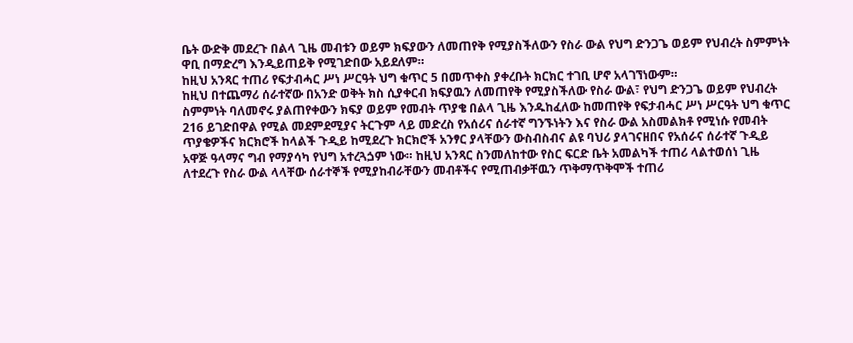ቤት ውድቅ መደረጉ በልላ ጊዜ መብቱን ወይም ክፍያውን ለመጠየቅ የሚያስችለውን የስራ ውል የህግ ድንጋጌ ወይም የህብረት ስምምነት ዋቢ በማድረግ እንዲይጠይቅ የሚገድበው አይደለም።
ከዚህ አንጻር ተጠሪ የፍታብሓር ሥነ ሥርዓት ህግ ቁጥር 5 በመጥቀስ ያቀረቡት ክርክር ተገቢ ሆኖ አላገኘነውም።
ከዚህ በተጨማሪ ሰራተኛው በአንድ ወቅት ክስ ሲያቀርብ ክፍያዉን ለመጠየቅ የሚያስችለው የስራ ውል፣ የህግ ድንጋጌ ወይም የህብረት ስምምነት ባለመኖሩ ያልጠየቀውን ክፍያ ወይም የመብት ጥያቄ በልላ ጊዜ እንዱከፈለው ከመጠየቅ የፍታብሓር ሥነ ሥርዓት ህግ ቁጥር 216 ይገድበዋል የሚል መደምደሚያና ትርጉም ላይ መድረስ የአሰሪና ሰራተኛ ግንኙነትን እና የስራ ውል አስመልክቶ የሚነሱ የመብት ጥያቄዎችና ክርክሮች ከላልች ጉዲይ ከሚደረጉ ክርክሮች አንፃር ያላቸውን ውስብስብና ልዩ ባህሪ ያላገናዘበና የአሰራና ሰራተኛ ጉዲይ አዋጅ ዓላማና ግብ የማያሳካ የህግ አተረጓጏም ነው። ከዚህ አንጻር ስንመለከተው የስር ፍርድ ቤት አመልካች ተጠሪ ላልተወሰነ ጊዜ ለተደረጉ የስራ ውል ላላቸው ሰራተኞች የሚያከብራቸውን መብቶችና የሚጠብቃቸዉን ጥቅማጥቅሞች ተጠሪ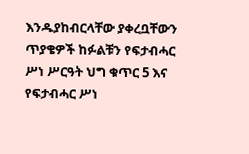እንዱያከብርላቸው ያቀረቧቸውን ጥያቄዎች ከፉልቹን የፍታብሓር ሥነ ሥርዓት ህግ ቁጥር 5 እና የፍታብሓር ሥነ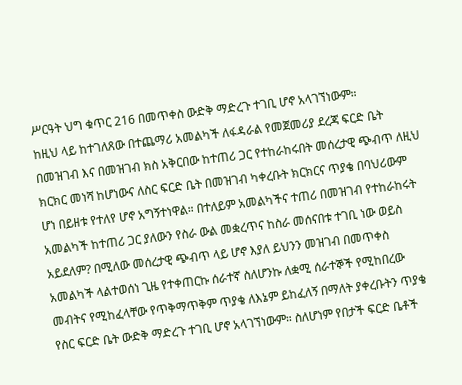ሥርዓት ህግ ቁጥር 216 በመጥቀስ ውድቅ ማድረጉ ተገቢ ሆኖ አላገኘነውም።
ከዚህ ላይ ከተገለጸው በተጨማሪ አመልካች ለፋዳራል የመጀመሪያ ደረጃ ፍርድ ቤት በመዝገብ እና በመዝገብ ክስ አቅርበው ከተጠሪ ጋር የተከራከሩበት መሰረታዊ ጭብጥ ለዚህ ክርክር መነሻ ከሆነውና ለስር ፍርድ ቤት በመዝገብ ካቀረቡት ክርክርና ጥያቄ በባህሪውም ሆነ በይዘቱ የተለየ ሆኖ አግኝተነዋል። በተለይም አመልካችና ተጠሪ በመዝገብ የተከራከሩት አመልካች ከተጠሪ ጋር ያለውን የስራ ውል መቋረጥና ከስራ መሰናበቱ ተገቢ ነው ወይስ አይደለም? በሚለው መሰረታዊ ጭብጥ ላይ ሆኖ እያለ ይህንን መዝገብ በመጥቀስ አመልካች ላልተወሰነ ጊዜ የተቀጠርኩ ሰራተኛ ስለሆንኩ ለቋሚ ሰራተኞች የሚከበረው መብትና የሚከፈላቸው የጥቅማጥቅም ጥያቄ ለእኔም ይከፈለኝ በማለት ያቀረቡትን ጥያቄ የስር ፍርድ ቤት ውድቅ ማድረጉ ተገቢ ሆኖ አላገኘነውም። ስለሆነም የበታች ፍርድ ቤቶች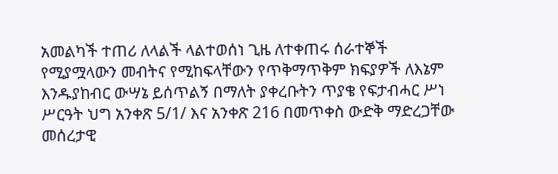አመልካች ተጠሪ ለላልች ላልተወሰነ ጊዜ ለተቀጠሩ ሰራተኞች የሚያሟላውን መብትና የሚከፍላቸውን የጥቅማጥቅም ክፍያዎች ለእኔም እንዱያከብር ውሣኔ ይሰጥልኝ በማለት ያቀረቡትን ጥያቄ የፍታብሓር ሥነ ሥርዓት ህግ አንቀጽ 5/1/ እና አንቀጽ 216 በመጥቀስ ውድቅ ማድረጋቸው መሰረታዊ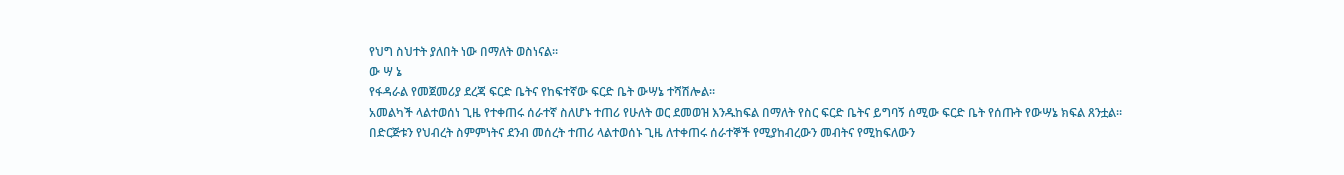የህግ ስህተት ያለበት ነው በማለት ወስነናል።
ው ሣ ኔ
የፋዳራል የመጀመሪያ ደረጃ ፍርድ ቤትና የከፍተኛው ፍርድ ቤት ውሣኔ ተሻሽሎል።
አመልካች ላልተወሰነ ጊዜ የተቀጠሩ ሰራተኛ ስለሆኑ ተጠሪ የሁለት ወር ደመወዝ እንዱከፍል በማለት የስር ፍርድ ቤትና ይግባኝ ሰሚው ፍርድ ቤት የሰጡት የውሣኔ ክፍል ጸንቷል።
በድርጅቱን የህብረት ስምምነትና ደንብ መሰረት ተጠሪ ላልተወሰኑ ጊዜ ለተቀጠሩ ሰራተኞች የሚያከብረውን መብትና የሚከፍለውን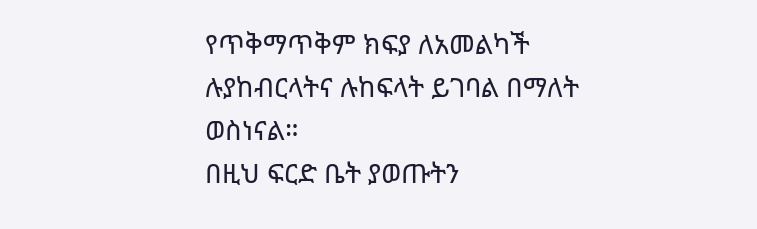የጥቅማጥቅም ክፍያ ለአመልካች ሉያከብርላትና ሉከፍላት ይገባል በማለት ወስነናል።
በዚህ ፍርድ ቤት ያወጡትን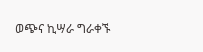ወጭና ኪሣራ ግራቀኙ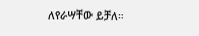ለየራሣቸው ይቻለ።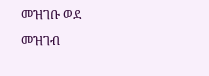መዝገቡ ወደ መዝገብ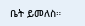ቤት ይመለስ።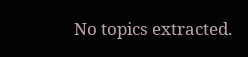No topics extracted.